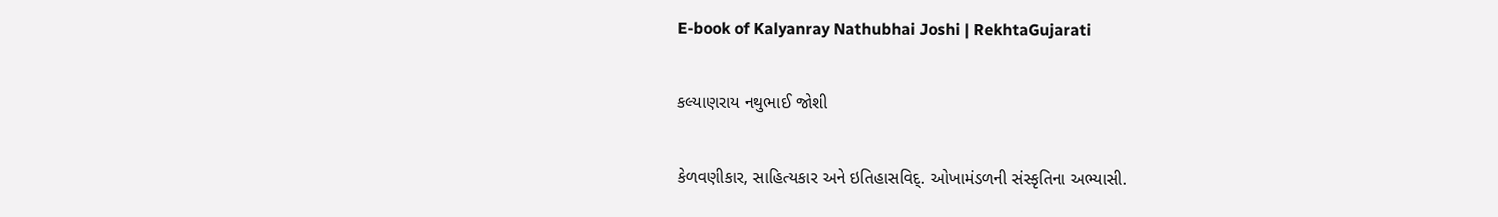E-book of Kalyanray Nathubhai Joshi | RekhtaGujarati

કલ્યાણરાય નથુભાઈ જોશી

કેળવણીકાર, સાહિત્યકાર અને ઇતિહાસવિદ્. ઓખામંડળની સંસ્કૃતિના અભ્યાસી.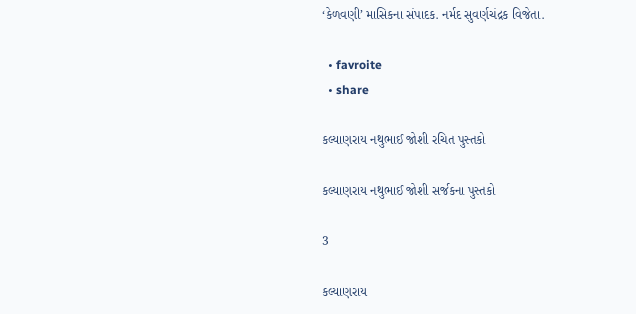‘કેળવણી’ માસિકના સંપાદક. નર્મદ સુવર્ણચંદ્રક વિજેતા.

  • favroite
  • share

કલ્યાણરાય નથુભાઈ જોશી રચિત પુસ્તકો

કલ્યાણરાય નથુભાઈ જોશી સર્જકના પુસ્તકો

3

કલ્યાણરાય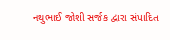નથુભાઈ જોશી સર્જક દ્વારા સંપાદિત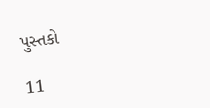પુસ્તકો

11